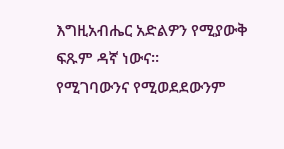እግዚአብሔር አድልዎን የሚያውቅ ፍጹም ዳኛ ነውና።
የሚገባውንና የሚወደደውንም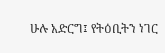ሁሉ አድርግ፤ የትዕቢትን ነገር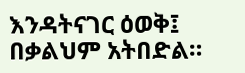እንዳትናገር ዕወቅ፤ በቃልህም አትበድል።